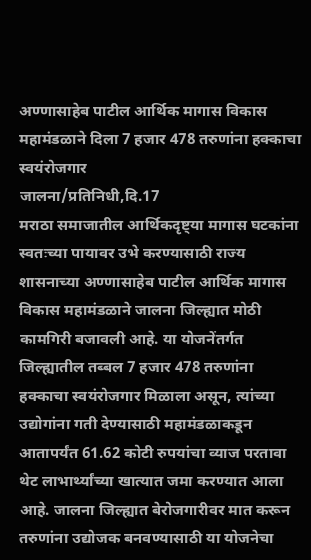अण्णासाहेब पाटील आर्थिक मागास विकास महामंडळाने दिला 7 हजार 478 तरुणांना हक्काचा स्वयंरोजगार
जालना/प्रतिनिधी,दि.17
मराठा समाजातील आर्थिकदृष्ट्या मागास घटकांना स्वतःच्या पायावर उभे करण्यासाठी राज्य शासनाच्या अण्णासाहेब पाटील आर्थिक मागास विकास महामंडळाने जालना जिल्ह्यात मोठी कामगिरी बजावली आहे. या योजनेंतर्गत जिल्ह्यातील तब्बल 7 हजार 478 तरुणांना हक्काचा स्वयंरोजगार मिळाला असून, त्यांच्या उद्योगांना गती देण्यासाठी महामंडळाकडून आतापर्यंत 61.62 कोटी रुपयांचा व्याज परतावा थेट लाभार्थ्यांच्या खात्यात जमा करण्यात आला आहे. जालना जिल्ह्यात बेरोजगारीवर मात करून तरुणांना उद्योजक बनवण्यासाठी या योजनेचा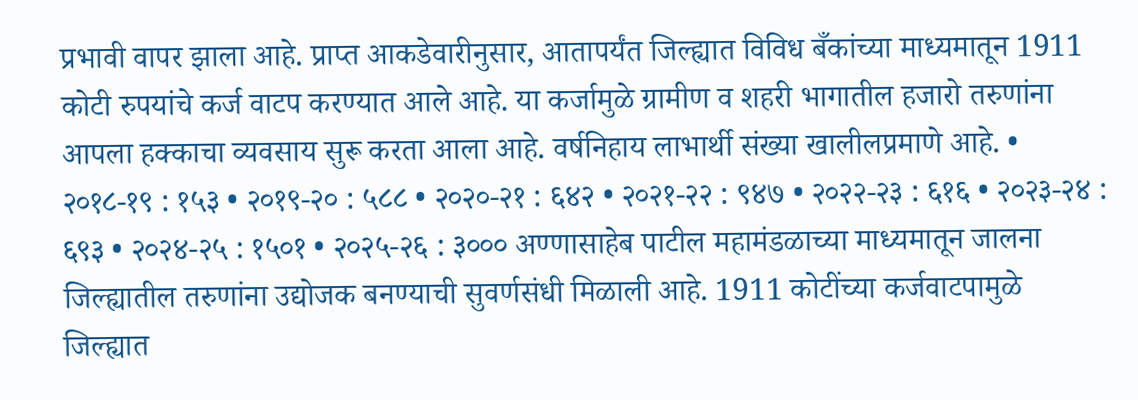प्रभावी वापर झाला आहे. प्राप्त आकडेवारीनुसार, आतापर्यंत जिल्ह्यात विविध बँकांच्या माध्यमातून 1911 कोटी रुपयांचे कर्ज वाटप करण्यात आले आहे. या कर्जामुळे ग्रामीण व शहरी भागातील हजारो तरुणांना आपला हक्काचा व्यवसाय सुरू करता आला आहे. वर्षनिहाय लाभार्थी संख्या खालीलप्रमाणे आहे. • २०१८-१९ : १५३ • २०१९-२० : ५८८ • २०२०-२१ : ६४२ • २०२१-२२ : ९४७ • २०२२-२३ : ६१६ • २०२३-२४ : ६९३ • २०२४-२५ : १५०१ • २०२५-२६ : ३००० अण्णासाहेब पाटील महामंडळाच्या माध्यमातून जालना जिल्ह्यातील तरुणांना उद्योजक बनण्याची सुवर्णसंधी मिळाली आहे. 1911 कोटींच्या कर्जवाटपामुळे जिल्ह्यात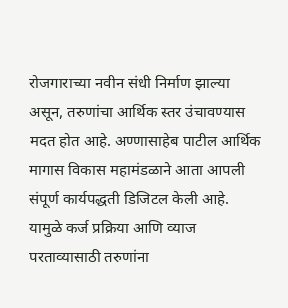रोजगाराच्या नवीन संधी निर्माण झाल्या असून, तरुणांचा आर्थिक स्तर उंचावण्यास मदत होत आहे. अण्णासाहेब पाटील आर्थिक मागास विकास महामंडळाने आता आपली संपूर्ण कार्यपद्धती डिजिटल केली आहे. यामुळे कर्ज प्रक्रिया आणि व्याज परताव्यासाठी तरुणांना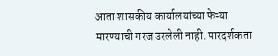आता शासकीय कार्यालयांच्या फेऱ्या मारण्याची गरज उरलेली नाही. पारदर्शकता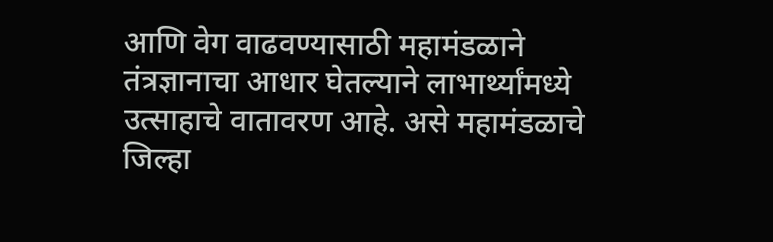आणि वेग वाढवण्यासाठी महामंडळाने तंत्रज्ञानाचा आधार घेतल्याने लाभार्थ्यांमध्ये उत्साहाचे वातावरण आहे. असे महामंडळाचे जिल्हा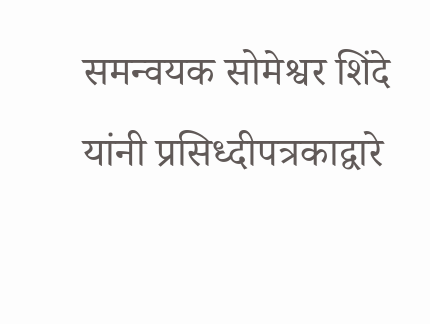समन्वयक सोमेश्वर शिंदे यांनी प्रसिध्दीपत्रकाद्वारे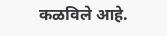कळविले आहे.